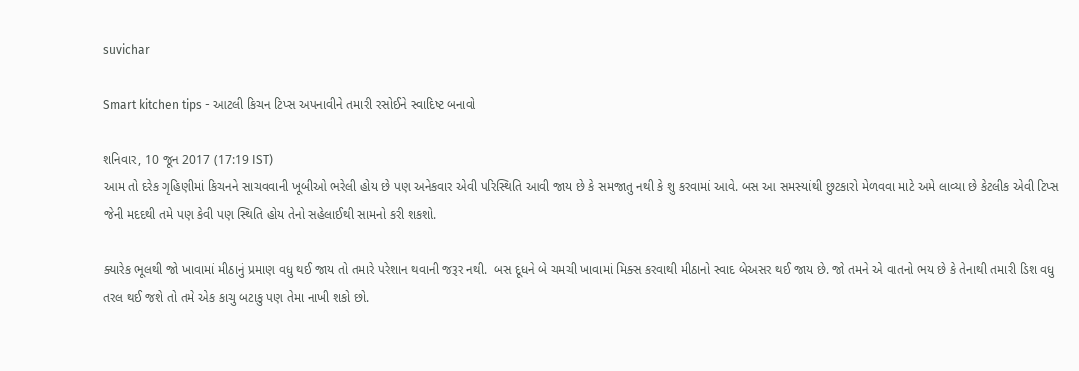suvichar

Smart kitchen tips - આટલી કિચન ટિપ્સ અપનાવીને તમારી રસોઈને સ્વાદિષ્ટ બનાવો

શનિવાર, 10 જૂન 2017 (17:19 IST)
આમ તો દરેક ગૃહિણીમાં કિચનને સાચવવાની ખૂબીઓ ભરેલી હોય છે પણ અનેકવાર એવી પરિસ્થિતિ આવી જાય છે કે સમજાતુ નથી કે શુ કરવામાં આવે. બસ આ સમસ્યાંથી છુટકારો મેળવવા માટે અમે લાવ્યા છે કેટલીક એવી ટિપ્સ જેની મદદથી તમે પણ કેવી પણ સ્થિતિ હોય તેનો સહેલાઈથી સામનો કરી શકશો.

ક્યારેક ભૂલથી જો ખાવામાં મીઠાનું પ્રમાણ વધુ થઈ જાય તો તમારે પરેશાન થવાની જરૂર નથી.  બસ દૂધને બે ચમચી ખાવામાં મિક્સ કરવાથી મીઠાનો સ્વાદ બેઅસર થઈ જાય છે. જો તમને એ વાતનો ભય છે કે તેનાથી તમારી ડિશ વધુ તરલ થઈ જશે તો તમે એક કાચુ બટાકુ પણ તેમા નાખી શકો છો.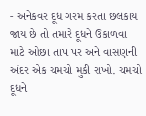- અનેકવર દૂધ ગરમ કરતા છલકાય જાય છે તો તમારે દૂધને ઉકાળવા માટે ઓછા તાપ પર અને વાસણની અંદર એક ચમચો મુકી રાખો. ચમચો દૂધને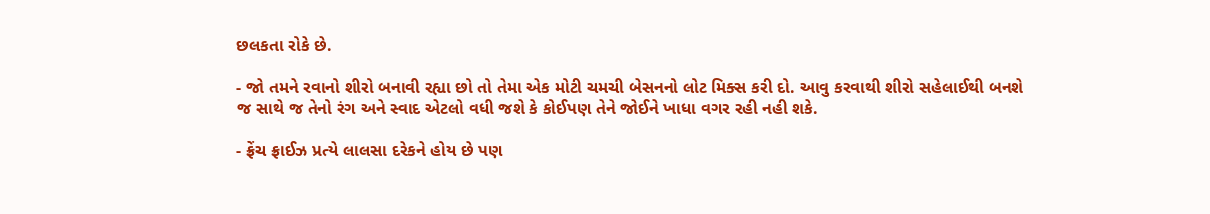છલકતા રોકે છે.

- જો તમને રવાનો શીરો બનાવી રહ્યા છો તો તેમા એક મોટી ચમચી બેસનનો લોટ મિક્સ કરી દો. આવુ કરવાથી શીરો સહેલાઈથી બનશે જ સાથે જ તેનો રંગ અને સ્વાદ એટલો વધી જશે કે કોઈપણ તેને જોઈને ખાધા વગર રહી નહી શકે.

- ફ્રેંચ ફ્રાઈઝ પ્રત્યે લાલસા દરેકને હોય છે પણ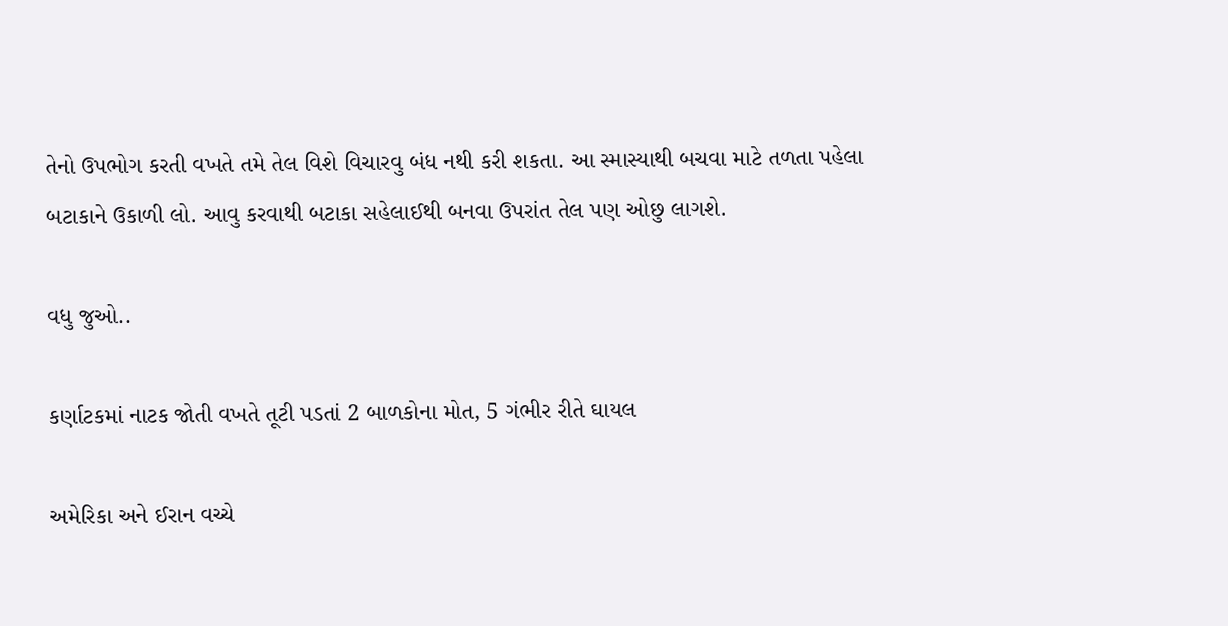તેનો ઉપભોગ કરતી વખતે તમે તેલ વિશે વિચારવુ બંધ નથી કરી શકતા. આ સ્માસ્યાથી બચવા માટે તળતા પહેલા બટાકાને ઉકાળી લો. આવુ કરવાથી બટાકા સહેલાઈથી બનવા ઉપરાંત તેલ પણ ઓછુ લાગશે.

વધુ જુઓ..

કર્ણાટકમાં નાટક જોતી વખતે તૂટી પડતાં 2 બાળકોના મોત, 5 ગંભીર રીતે ઘાયલ

અમેરિકા અને ઈરાન વચ્ચે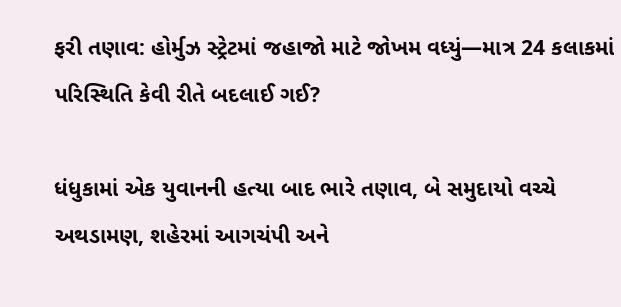ફરી તણાવ: હોર્મુઝ સ્ટ્રેટમાં જહાજો માટે જોખમ વધ્યું—માત્ર 24 કલાકમાં પરિસ્થિતિ કેવી રીતે બદલાઈ ગઈ?

ધંધુકામાં એક યુવાનની હત્યા બાદ ભારે તણાવ, બે સમુદાયો વચ્ચે અથડામણ, શહેરમાં આગચંપી અને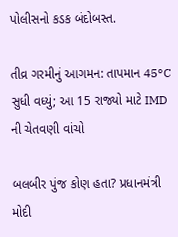પોલીસનો કડક બંદોબસ્ત.

તીવ્ર ગરમીનું આગમન: તાપમાન 45°C સુધી વધ્યું; આ 15 રાજ્યો માટે IMD ની ચેતવણી વાંચો

બલબીર પુંજ કોણ હતા? પ્રધાનમંત્રી મોદી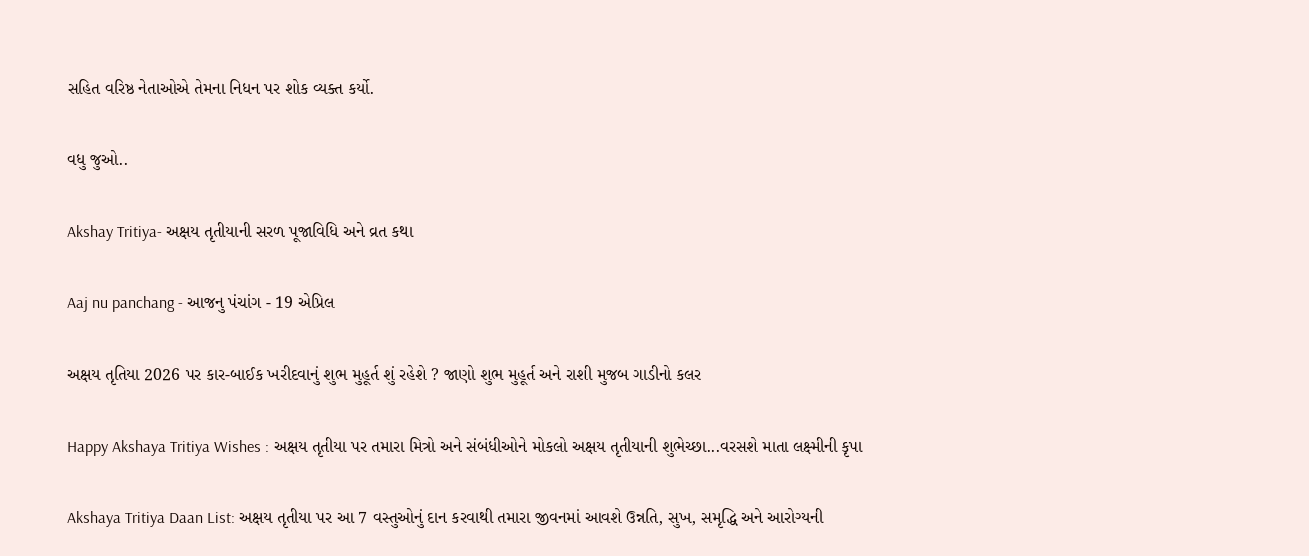સહિત વરિષ્ઠ નેતાઓએ તેમના નિધન પર શોક વ્યક્ત કર્યો.

વધુ જુઓ..

Akshay Tritiya- અક્ષય તૃતીયાની સરળ પૂજાવિધિ અને વ્રત કથા

Aaj nu panchang - આજનુ પંચાંગ - 19 એપ્રિલ

અક્ષય તૃતિયા 2026 પર કાર-બાઈક ખરીદવાનું શુભ મુહૂર્ત શું રહેશે ? જાણો શુભ મુહૂર્ત અને રાશી મુજબ ગાડીનો કલર

Happy Akshaya Tritiya Wishes : અક્ષય તૃતીયા પર તમારા મિત્રો અને સંબંધીઓને મોકલો અક્ષય તૃતીયાની શુભેચ્છા...વરસશે માતા લક્ષ્મીની કૃપા

Akshaya Tritiya Daan List: અક્ષય તૃતીયા પર આ 7 વસ્તુઓનું દાન કરવાથી તમારા જીવનમાં આવશે ઉન્નતિ, સુખ, સમૃદ્ધિ અને આરોગ્યની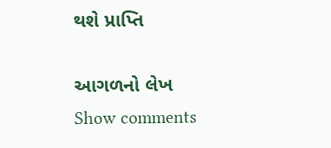થશે પ્રાપ્તિ

આગળનો લેખ
Show comments